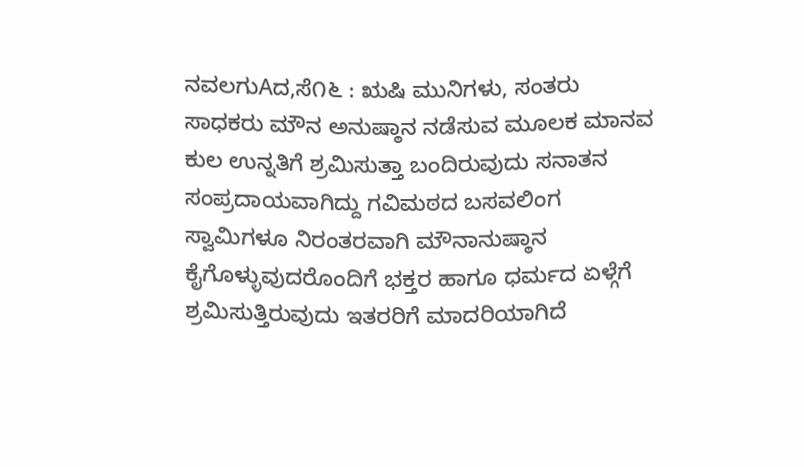ನವಲಗುAದ,ಸೆ೧೬ : ಋಷಿ ಮುನಿಗಳು, ಸಂತರು ಸಾಧಕರು ಮೌನ ಅನುಷ್ಠಾನ ನಡೆಸುವ ಮೂಲಕ ಮಾನವ ಕುಲ ಉನ್ನತಿಗೆ ಶ್ರಮಿಸುತ್ತಾ ಬಂದಿರುವುದು ಸನಾತನ ಸಂಪ್ರದಾಯವಾಗಿದ್ದು ಗವಿಮಠದ ಬಸವಲಿಂಗ ಸ್ವಾಮಿಗಳೂ ನಿರಂತರವಾಗಿ ಮೌನಾನುಷ್ಠಾನ ಕೈಗೊಳ್ಳುವುದರೊಂದಿಗೆ ಭಕ್ತರ ಹಾಗೂ ಧರ್ಮದ ಏಳ್ಗೆಗೆ ಶ್ರಮಿಸುತ್ತಿರುವುದು ಇತರರಿಗೆ ಮಾದರಿಯಾಗಿದೆ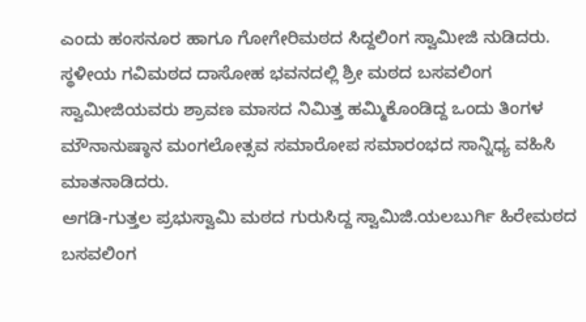ಎಂದು ಹಂಸನೂರ ಹಾಗೂ ಗೋಗೇರಿಮಠದ ಸಿದ್ದಲಿಂಗ ಸ್ವಾಮೀಜಿ ನುಡಿದರು.
ಸ್ಥಳೀಯ ಗವಿಮಠದ ದಾಸೋಹ ಭವನದಲ್ಲಿ ಶ್ರೀ ಮಠದ ಬಸವಲಿಂಗ ಸ್ವಾಮೀಜಿಯವರು ಶ್ರಾವಣ ಮಾಸದ ನಿಮಿತ್ತ ಹಮ್ಮಿಕೊಂಡಿದ್ದ ಒಂದು ತಿಂಗಳ ಮೌನಾನುಷ್ಠಾನ ಮಂಗಲೋತ್ಸವ ಸಮಾರೋಪ ಸಮಾರಂಭದ ಸಾನ್ನಿಧ್ಯ ವಹಿಸಿ ಮಾತನಾಡಿದರು.
ಅಗಡಿ-ಗುತ್ತಲ ಪ್ರಭುಸ್ವಾಮಿ ಮಠದ ಗುರುಸಿದ್ದ ಸ್ವಾಮಿಜಿ.ಯಲಬುರ್ಗಿ ಹಿರೇಮಠದ ಬಸವಲಿಂಗ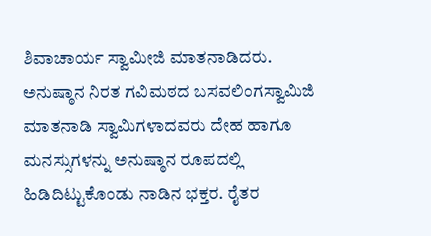ಶಿವಾಚಾರ್ಯ ಸ್ವಾಮೀಜಿ ಮಾತನಾಡಿದರು.
ಅನುಷ್ಠಾನ ನಿರತ ಗವಿಮಠದ ಬಸವಲಿಂಗಸ್ವಾಮಿಜಿ ಮಾತನಾಡಿ ಸ್ವಾಮಿಗಳಾದವರು ದೇಹ ಹಾಗೂ ಮನಸ್ಸುಗಳನ್ನು ಅನುಷ್ಠಾನ ರೂಪದಲ್ಲಿ ಹಿಡಿದಿಟ್ಟುಕೊಂಡು ನಾಡಿನ ಭಕ್ತರ. ರೈತರ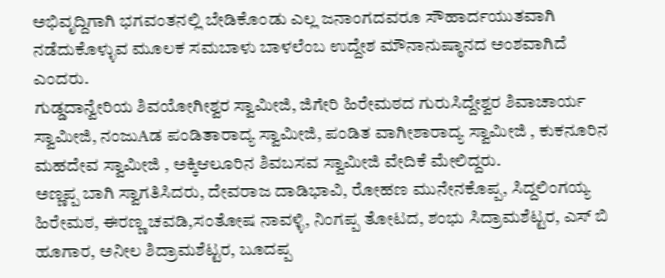ಅಭಿವೃದ್ದಿಗಾಗಿ ಭಗವಂತನಲ್ಲಿ ಬೇಡಿಕೊಂಡು ಎಲ್ಲ ಜನಾಂಗದವರೂ ಸೌಹಾರ್ದಯುತವಾಗಿ ನಡೆದುಕೊಳ್ಳುವ ಮೂಲಕ ಸಮಬಾಳು ಬಾಳಲೆಂಬ ಉದ್ದೇಶ ಮೌನಾನುಷ್ಠಾನದ ಅಂಶವಾಗಿದೆ ಎಂದರು.
ಗುಡ್ಡದಾನ್ವೇರಿಯ ಶಿವಯೋಗೀಶ್ವರ ಸ್ವಾಮೀಜಿ, ಜಿಗೇರಿ ಹಿರೇಮಠದ ಗುರುಸಿದ್ದೇಶ್ವರ ಶಿವಾಚಾರ್ಯ ಸ್ವಾಮೀಜಿ, ನಂಜುAಡ ಪಂಡಿತಾರಾದ್ಯ ಸ್ವಾಮೀಜಿ, ಪಂಡಿತ ವಾಗೀಶಾರಾದ್ಯ ಸ್ವಾಮೀಜಿ , ಕುಕನೂರಿನ ಮಹದೇವ ಸ್ವಾಮೀಜಿ , ಅಕ್ಕಿಆಲೂರಿನ ಶಿವಬಸವ ಸ್ವಾಮೀಜಿ ವೇದಿಕೆ ಮೇಲಿದ್ದರು.
ಅಣ್ಣಪ್ಪ ಬಾಗಿ ಸ್ವಾಗತಿಸಿದರು, ದೇವರಾಜ ದಾಡಿಭಾವಿ, ರೋಹಣ ಮುನೇನಕೊಪ್ಪ, ಸಿದ್ದಲಿಂಗಯ್ಯ ಹಿರೇಮಠ, ಈರಣ್ಣ ಚವಡಿ,ಸಂತೋಷ ನಾವಳ್ಳಿ, ನಿಂಗಪ್ಪ ತೋಟದ, ಶಂಭು ಸಿದ್ರಾಮಶೆಟ್ಟರ, ಎಸ್ ಬಿ ಹೂಗಾರ, ಅನೀಲ ಶಿದ್ರಾಮಶೆಟ್ಟರ, ಬೂದಪ್ಪ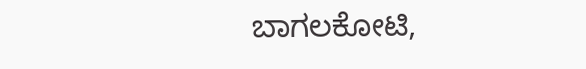ಬಾಗಲಕೋಟಿ,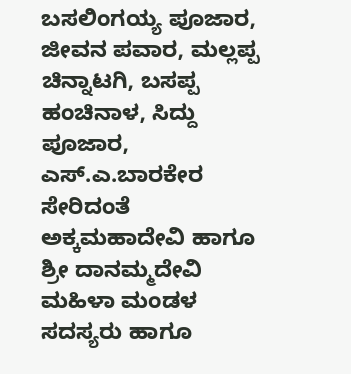ಬಸಲಿಂಗಯ್ಯ ಪೂಜಾರ, ಜೀವನ ಪವಾರ, ಮಲ್ಲಪ್ಪ ಚಿನ್ನಾಟಗಿ, ಬಸಪ್ಪ ಹಂಚಿನಾಳ, ಸಿದ್ದು ಪೂಜಾರ, ಎಸ್.ಎ.ಬಾರಕೇರ ಸೇರಿದಂತೆ ಅಕ್ಕಮಹಾದೇವಿ ಹಾಗೂ ಶ್ರೀ ದಾನಮ್ಮದೇವಿ ಮಹಿಳಾ ಮಂಡಳ ಸದಸ್ಯರು ಹಾಗೂ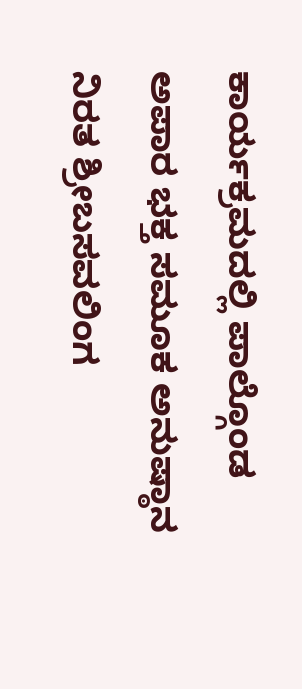ಕಾರ್ಯಕ್ರಮದಲ್ಲಿ ಪಾಲ್ಗೊಂಡ ಅಪಾರ ಭಕ್ತ ಸಮೂಕ ಅನುಷ್ಠಾನ ನಿರತ ಶ್ರೀಬಸವಲಿಂಗ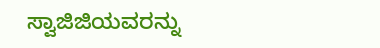ಸ್ವಾಜಿಜಿಯವರನ್ನು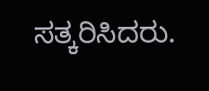ಸತ್ಕರಿಸಿದರು.